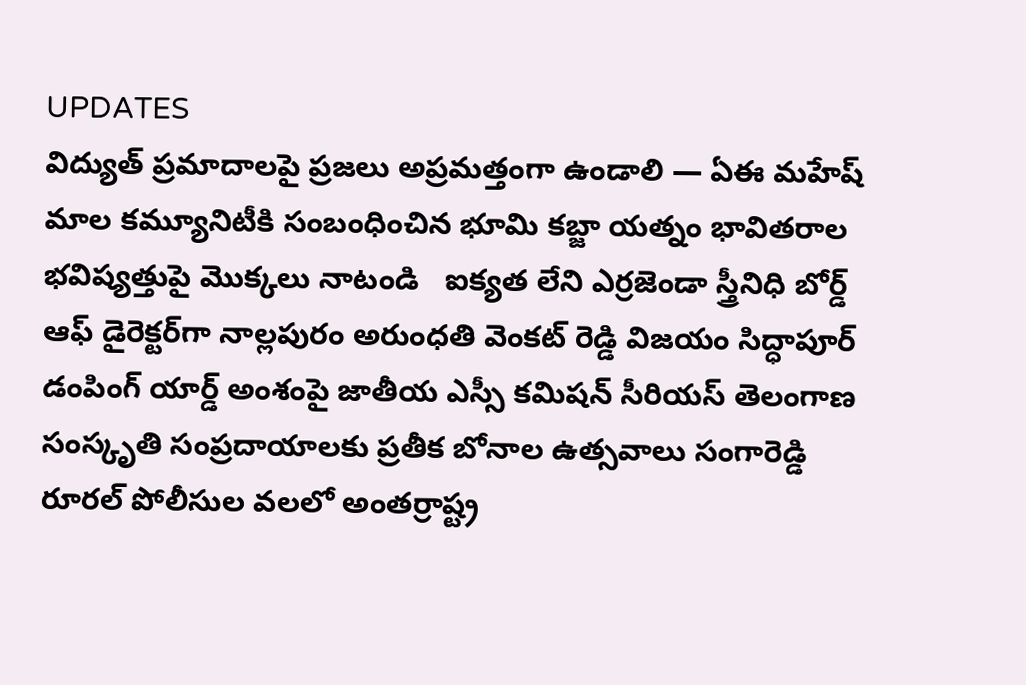UPDATES
విద్యుత్ ప్రమాదాలపై ప్రజలు అప్రమత్తంగా ఉండాలి — ఏఈ మహేష్ మాల కమ్యూనిటీకి సంబంధించిన భూమి కబ్జా యత్నం భావితరాల భవిష్యత్తుపై మొక్కలు నాటండి   ఐక్యత లేని ఎర్రజెండా స్త్రీనిధి బోర్డ్ ఆఫ్ డైరెక్టర్‌గా నాల్లపురం అరుంధతి వెంకట్ రెడ్డి విజయం సిద్ధాపూర్ డంపింగ్ యార్డ్ అంశంపై జాతీయ ఎస్సీ కమిషన్ సీరియస్ తెలంగాణ సంస్కృతి సంప్రదాయాలకు ప్రతీక బోనాల ఉత్సవాలు సంగారెడ్డి రూరల్ పోలీసుల వలలో అంతర్రాష్ట్ర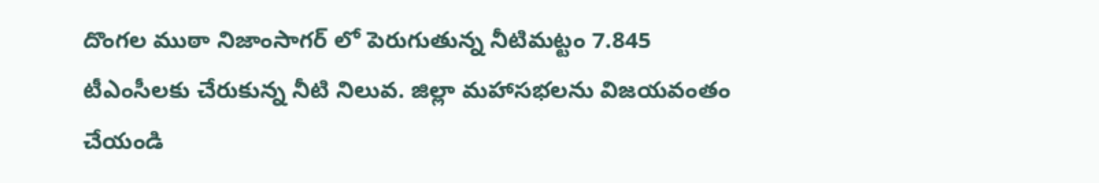దొంగల ముఠా నిజాంసాగర్ లో పెరుగుతున్న నీటిమట్టం 7.845 టీఎంసీలకు చేరుకున్న నీటి నిలువ. జిల్లా మహాసభలను విజయవంతం చేయండి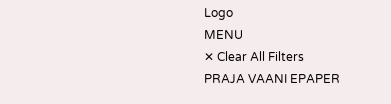Logo
MENU
✕ Clear All Filters
PRAJA VAANI EPAPER